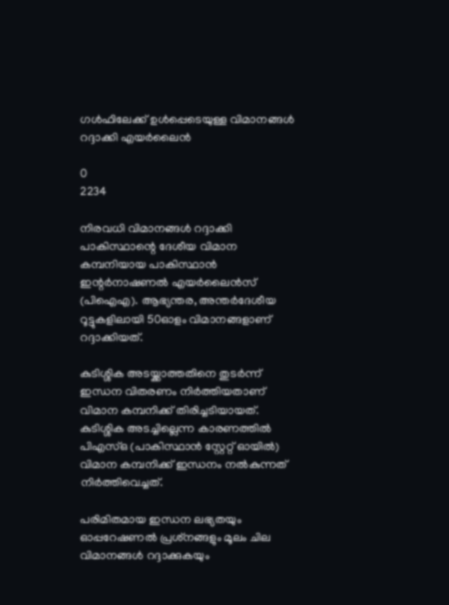ഗള്‍ഫിലേക്ക് ഉള്‍പ്പെടെയുള്ള വിമാനങ്ങള്‍ റദ്ദാക്കി എയര്‍ലൈന്‍

0
2234

നിരവധി വിമാനങ്ങള്‍ റദ്ദാക്കി പാകിസ്ഥാന്റെ ദേശീയ വിമാന കമ്പനിയായ പാകിസ്ഥാന്‍ ഇന്റര്‍നാഷണല്‍ എയര്‍ലൈന്‍സ് (പിഐഎ). ആഭ്യന്തര, അന്തര്‍ദേശീയ റൂട്ടുകളിലായി 50ഓളം വിമാനങ്ങളാണ് റദ്ദാക്കിയത്.

കുടിശ്ശിക അടയ്ക്കാത്തതിനെ തുടര്‍ന്ന് ഇന്ധന വിതരണം നിര്‍ത്തിയതാണ് വിമാന കമ്പനിക്ക് തിരിച്ചടിയായത്. കുടിശ്ശിക അടച്ചില്ലെന്ന കാരണത്തില്‍ പിഎസ്ഒ (പാകിസ്ഥാന്‍ സ്റ്റേറ്റ് ഓയില്‍) വിമാന കമ്പനിക്ക് ഇന്ധനം നല്‍കുന്നത് നിര്‍ത്തിവെച്ചത്.

പരിമിതമായ ഇന്ധന ലഭ്യതയും ഓപ്പറേഷണല്‍ പ്രശ്‌നങ്ങളും മൂലം ചില വിമാനങ്ങള്‍ റദ്ദാക്കുകയും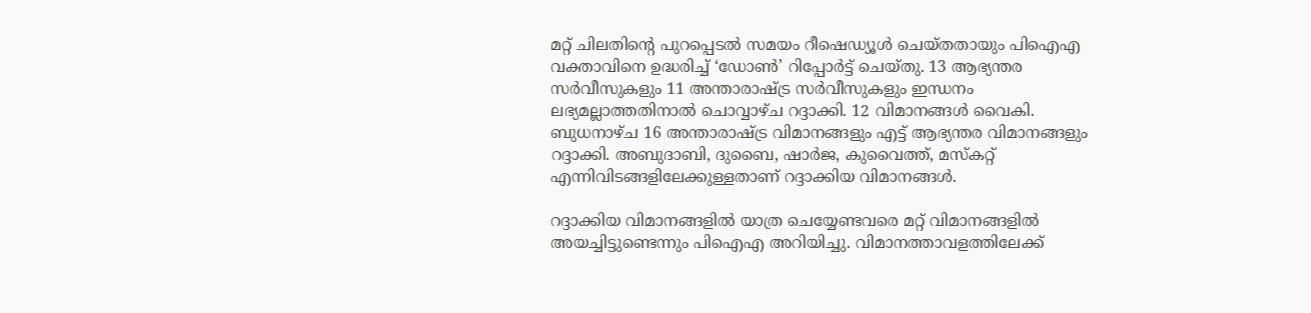മറ്റ് ചിലതിന്റെ പുറപ്പെടല്‍ സമയം റീഷെഡ്യൂള്‍ ചെയ്തതായും പിഐഎ വക്താവിനെ ഉദ്ധരിച്ച് ‘ഡോണ്‍’ റിപ്പോര്‍ട്ട് ചെയ്തു. 13 ആഭ്യന്തര സര്‍വീസുകളും 11 അന്താരാഷ്ട്ര സര്‍വീസുകളും ഇന്ധനം ലഭ്യമല്ലാത്തതിനാല്‍ ചൊവ്വാഴ്ച റദ്ദാക്കി. 12 വിമാനങ്ങള്‍ വൈകി. ബുധനാഴ്ച 16 അന്താരാഷ്ട്ര വിമാനങ്ങളും എട്ട് ആഭ്യന്തര വിമാനങ്ങളും റദ്ദാക്കി. അബുദാബി, ദുബൈ, ഷാര്‍ജ, കുവൈത്ത്, മസ്‌കറ്റ് എന്നിവിടങ്ങളിലേക്കുള്ളതാണ് റദ്ദാക്കിയ വിമാനങ്ങള്‍.

റദ്ദാക്കിയ വിമാനങ്ങളില്‍ യാത്ര ചെയ്യേണ്ടവരെ മറ്റ് വിമാനങ്ങളില്‍ അയച്ചിട്ടുണ്ടെന്നും പിഐഎ അറിയിച്ചു. വിമാനത്താവളത്തിലേക്ക്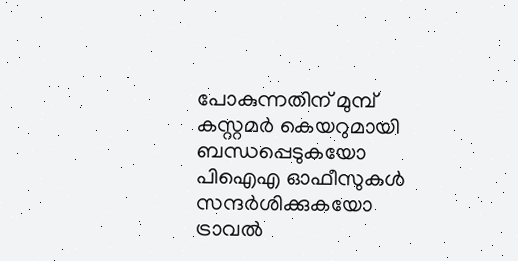പോകുന്നതിന് മുമ്പ് കസ്റ്റമര്‍ കെയറുമായി ബന്ധപ്പെടുകയോ പിഐഎ ഓഫീസുകള്‍ സന്ദര്‍ശിക്കുകയോ ട്രാവല്‍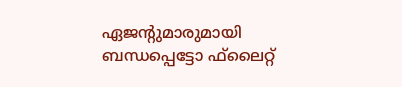ഏജന്റുമാരുമായി ബന്ധപ്പെട്ടോ ഫ്‌ലൈറ്റ്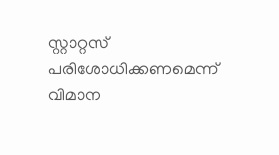സ്റ്റാറ്റസ് പരിശോധിക്കണമെന്ന് വിമാന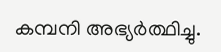കമ്പനി അഭ്യര്‍ത്ഥിച്ചു.